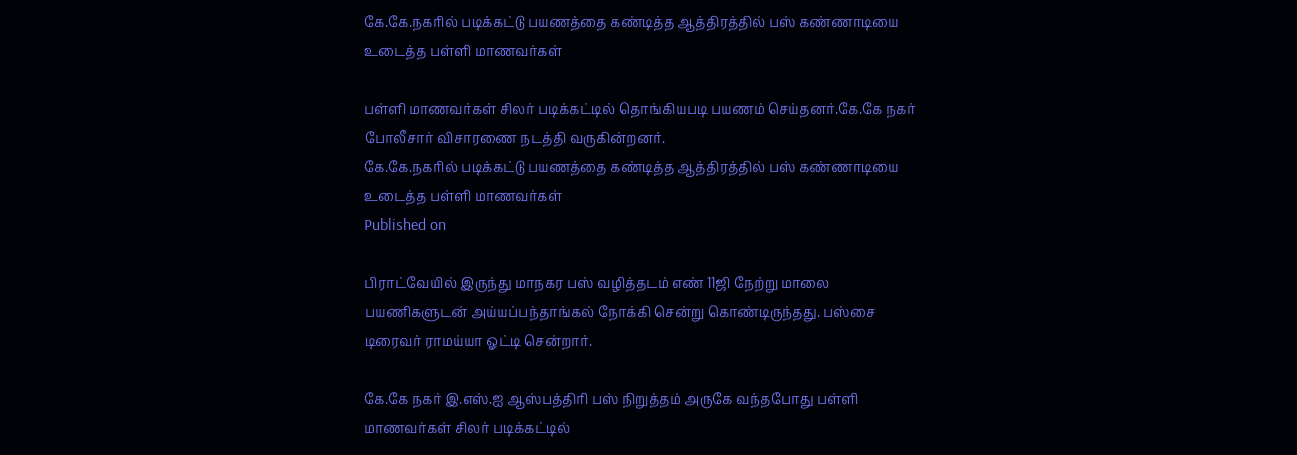கே.கே.நகரில் படிக்கட்டு பயணத்தை கண்டித்த ஆத்திரத்தில் பஸ் கண்ணாடியை உடைத்த பள்ளி மாணவர்கள்

பள்ளி மாணவர்கள் சிலர் படிக்கட்டில் தொங்கியபடி பயணம் செய்தனர்.கே.கே நகர் போலீசார் விசாரணை நடத்தி வருகின்றனர்.
கே.கே.நகரில் படிக்கட்டு பயணத்தை கண்டித்த ஆத்திரத்தில் பஸ் கண்ணாடியை உடைத்த பள்ளி மாணவர்கள்
Published on

பிராட்வேயில் இருந்து மாநகர பஸ் வழித்தடம் எண் 11ஜி நேற்று மாலை பயணிகளுடன் அய்யப்பந்தாங்கல் நோக்கி சென்று கொண்டிருந்தது. பஸ்சை டிரைவர் ராமய்யா ஓட்டி சென்றார்.

கே.கே நகர் இ.எஸ்.ஐ ஆஸ்பத்திரி பஸ் நிறுத்தம் அருகே வந்தபோது பள்ளி மாணவர்கள் சிலர் படிக்கட்டில்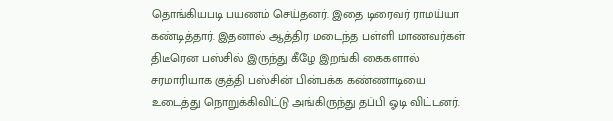தொங்கியபடி பயணம் செய்தனர். இதை டிரைவர் ராமய்யா கண்டித்தார். இதனால் ஆத்திர மடைந்த பள்ளி மாணவர்கள் திடீரென பஸ்சில் இருந்து கீழே இறங்கி கைகளால் சரமாரியாக குத்தி பஸ்சின் பின்பக்க கண்ணாடியை உடைத்து நொறுக்கிவிட்டு அங்கிருந்து தப்பி ஓடி விட்டனர்.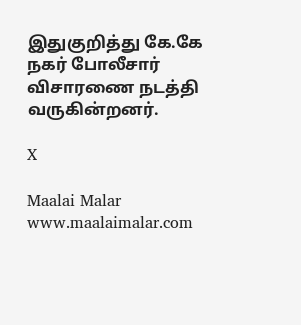இதுகுறித்து கே.கே நகர் போலீசார் விசாரணை நடத்தி வருகின்றனர்.

X

Maalai Malar
www.maalaimalar.com